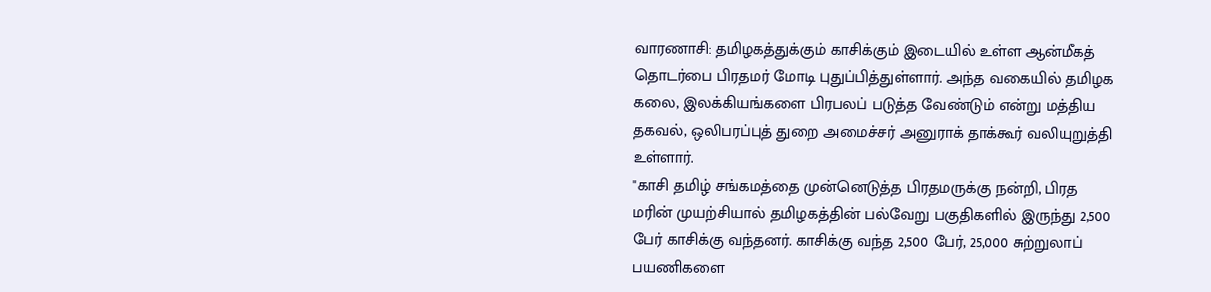வாரணாசி: தமிழகத்துக்கும் காசிக்கும் இடையில் உள்ள ஆன்மீகத் தொடர்பை பிரதமர் மோடி புதுப்பித்துள்ளார். அந்த வகையில் தமிழக கலை, இலக்கியங்களை பிரபலப் படுத்த வேண்டும் என்று மத்திய தகவல், ஒலிபரப்புத் துறை அமைச்சர் அனுராக் தாக்கூர் வலியுறுத்தி உள்ளார்.
"காசி தமிழ் சங்கமத்தை முன்னெடுத்த பிரதமருக்கு நன்றி, பிரத மரின் முயற்சியால் தமிழகத்தின் பல்வேறு பகுதிகளில் இருந்து 2,500 பேர் காசிக்கு வந்தனர். காசிக்கு வந்த 2,500 பேர், 25,000 சுற்றுலாப் பயணிகளை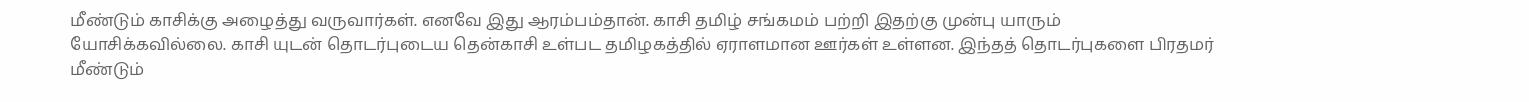மீண்டும் காசிக்கு அழைத்து வருவார்கள். எனவே இது ஆரம்பம்தான். காசி தமிழ் சங்கமம் பற்றி இதற்கு முன்பு யாரும் யோசிக்கவில்லை. காசி யுடன் தொடர்புடைய தென்காசி உள்பட தமிழகத்தில் ஏராளமான ஊர்கள் உள்ளன. இந்தத் தொடர்புகளை பிரதமர் மீண்டும்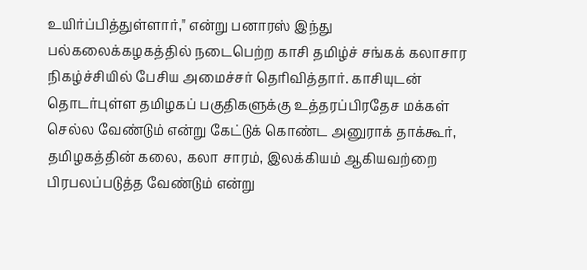உயிர்ப்பித்துள்ளார்," என்று பனாரஸ் இந்து பல்கலைக்கழகத்தில் நடைபெற்ற காசி தமிழ்ச் சங்கக் கலாசார நிகழ்ச்சியில் பேசிய அமைச்சர் தெரிவித்தார். காசியுடன் தொடர்புள்ள தமிழகப் பகுதிகளுக்கு உத்தரப்பிரதேச மக்கள் செல்ல வேண்டும் என்று கேட்டுக் கொண்ட அனுராக் தாக்கூர், தமிழகத்தின் கலை, கலா சாரம், இலக்கியம் ஆகியவற்றை பிரபலப்படுத்த வேண்டும் என்று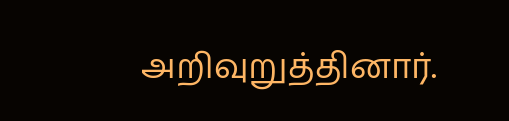அறிவுறுத்தினார்.